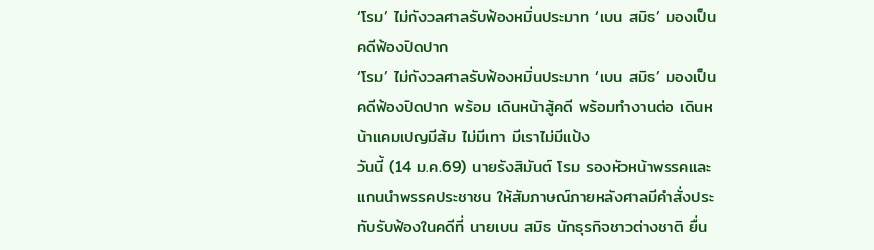‘โรม’ ไม่กังวลศาลรับฟ้องหมิ่นประมาท ‘เบน สมิธ’ มองเป็นคดีฟ้องปิดปาก
‘โรม’ ไม่กังวลศาลรับฟ้องหมิ่นประมาท ‘เบน สมิธ’ มองเป็นคดีฟ้องปิดปาก พร้อม เดินหน้าสู้คดี พร้อมทำงานต่อ เดินหน้าแคมเปญมีส้ม ไม่มีเทา มีเราไม่มีแป้ง
วันนี้ (14 ม.ค.69) นายรังสิมันต์ โรม รองหัวหน้าพรรคและแกนนำพรรคประชาชน ให้สัมภาษณ์ภายหลังศาลมีคำสั่งประทับรับฟ้องในคดีที่ นายเบน สมิธ นักธุรกิจชาวต่างชาติ ยื่น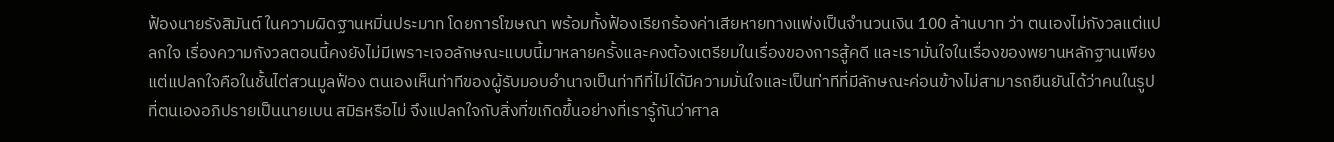ฟ้องนายรังสิมันต์ ในความผิดฐานหมิ่นประมาท โดยการโฆษณา พร้อมทั้งฟ้องเรียกร้องค่าเสียหายทางแพ่งเป็นจำนวนเงิน 100 ล้านบาท ว่า ตนเองไม่กังวลแต่แปลกใจ เรื่องความกังวลตอนนี้คงยังไม่มีเพราะเจอลักษณะแบบนี้มาหลายครั้งและคงต้องเตรียมในเรื่องของการสู้คดี และเรามั่นใจในเรื่องของพยานหลักฐานเพียงแต่แปลกใจคือในชั้นไต่สวนมูลฟ้อง ตนเองเห็นท่าทีของผู้รับมอบอำนาจเป็นท่าทีที่ไม่ได้มีความมั่นใจและเป็นท่าทีที่มีลักษณะค่อนข้างไม่สามารถยืนยันได้ว่าคนในรูปที่ตนเองอภิปรายเป็นนายเบน สมิธหรือไม่ จึงแปลกใจกับสิ่งที่ฃเกิดขึ้นอย่างที่เรารู้กันว่าศาล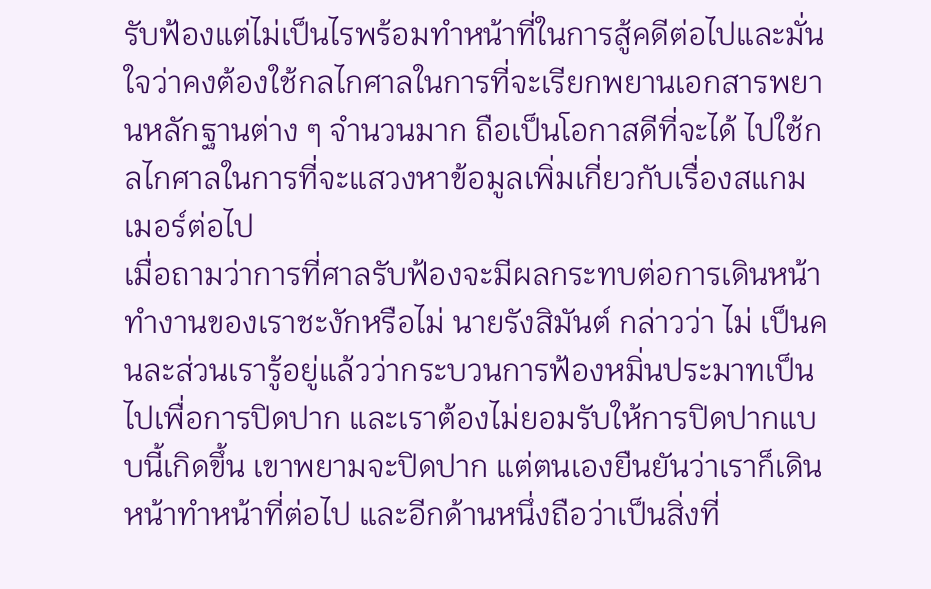รับฟ้องแต่ไม่เป็นไรพร้อมทำหน้าที่ในการสู้คดีต่อไปและมั่นใจว่าคงต้องใช้กลไกศาลในการที่จะเรียกพยานเอกสารพยานหลักฐานต่าง ๆ จำนวนมาก ถือเป็นโอกาสดีที่จะได้ ไปใช้กลไกศาลในการที่จะแสวงหาข้อมูลเพิ่มเกี่ยวกับเรื่องสแกมเมอร์ต่อไป
เมื่อถามว่าการที่ศาลรับฟ้องจะมีผลกระทบต่อการเดินหน้าทำงานของเราชะงักหรือไม่ นายรังสิมันต์ กล่าวว่า ไม่ เป็นคนละส่วนเรารู้อยู่แล้วว่ากระบวนการฟ้องหมิ่นประมาทเป็นไปเพื่อการปิดปาก และเราต้องไม่ยอมรับให้การปิดปากแบบนี้เกิดขึ้น เขาพยามจะปิดปาก แต่ตนเองยืนยันว่าเราก็เดินหน้าทำหน้าที่ต่อไป และอีกด้านหนึ่งถือว่าเป็นสิ่งที่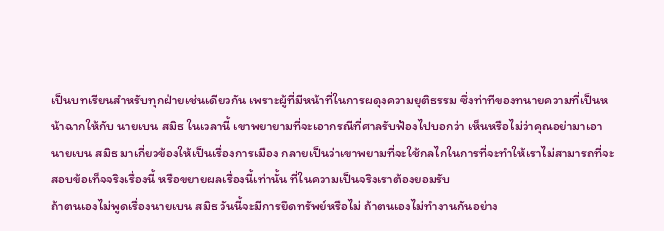เป็นบทเรียนสำหรับทุกฝ่ายเช่นเดียวกัน เพราะผู้ที่มีหน้าที่ในการผดุงความยุติธรรม ซึ่งท่าทีของทนายความที่เป็นหน้าฉากให้กับ นายเบน สมิธ ในเวลานี้ เขาพยายามที่จะเอากรณีที่ศาลรับฟ้องไปบอกว่า เห็นหรือไม่ว่าคุณอย่ามาเอานายเบน สมิธ มาเกี่ยวข้องให้เป็นเรื่องการเมือง กลายเป็นว่าเขาพยามที่จะใช้กลไกในการที่จะทำให้เราไม่สามารถที่จะสอบข้อเท็จจริงเรื่องนี้ หรือขยายผลเรื่องนี้เท่านั้น ที่ในความเป็นจริงเราต้องยอมรับ
ถ้าตนเองไม่พูดเรื่องนายเบน สมิธ วันนี้จะมีการยึดทรัพย์หรือไม่ ถ้าตนเองไม่ทำงานกันอย่าง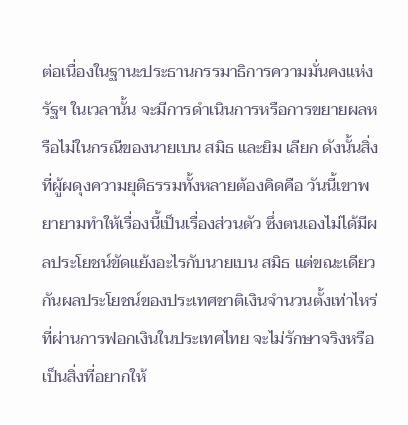ต่อเนื่องในฐานะประธานกรรมาธิการความมั่นคงแห่งรัฐฯ ในเวลานั้น จะมีการดำเนินการหรือการขยายผลหรือไม่ในกรณีของนายเบน สมิธ และยิม เลียก ดังนั้นสิ่งที่ผู้ผดุงความยุติธรรมทั้งหลายต้องคิดคือ วันนี้เขาพยายามทำให้เรื่องนี้เป็นเรื่องส่วนตัว ซึ่งตนเองไม่ได้มีผลประโยชน์ขัดแย้งอะไรกับนายเบน สมิธ แต่ขณะเดียวกันผลประโยชน์ของประเทศชาติเงินจำนวนตั้งเท่าไหร่ ที่ผ่านการฟอกเงินในประเทศไทย จะไม่รักษาจริงหรือ เป็นสิ่งที่อยากให้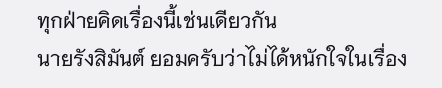ทุกฝ่ายคิดเรื่องนี้เช่นเดียวกัน
นายรังสิมันต์ ยอมครับว่าไม่ได้หนักใจในเรื่อง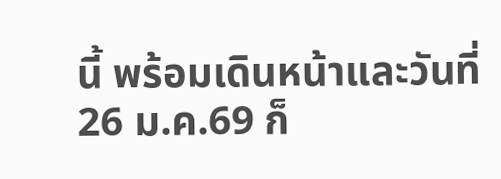นี้ พร้อมเดินหน้าและวันที่26 ม.ค.69 ก็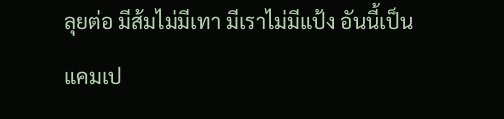ลุยต่อ มีส้มไม่มีเทา มีเราไม่มีแป้ง อันนี้เป็นแคมเป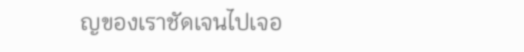ญของเราชัดเจนไปเจอ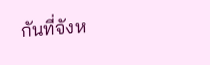กันที่จังห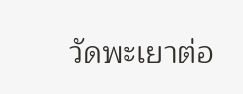วัดพะเยาต่อ